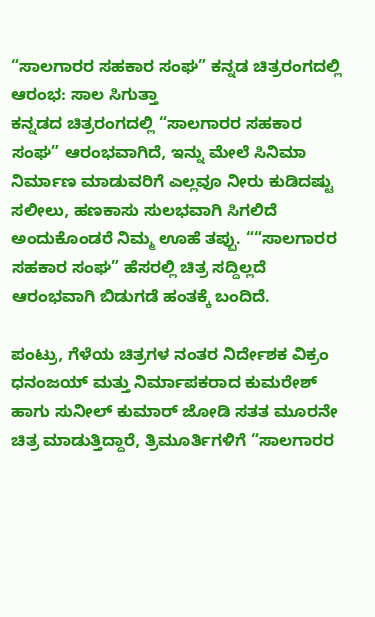“ಸಾಲಗಾರರ ಸಹಕಾರ ಸಂಘ” ಕನ್ನಡ ಚಿತ್ರರಂಗದಲ್ಲಿ ಆರಂಭ: ಸಾಲ ಸಿಗುತ್ತಾ
ಕನ್ನಡದ ಚಿತ್ರರಂಗದಲ್ಲಿ “ಸಾಲಗಾರರ ಸಹಕಾರ ಸಂಘ” ಆರಂಭವಾಗಿದೆ, ಇನ್ನು ಮೇಲೆ ಸಿನಿಮಾ ನಿರ್ಮಾಣ ಮಾಡುವರಿಗೆ ಎಲ್ಲವೂ ನೀರು ಕುಡಿದಷ್ಟು ಸಲೀಲು, ಹಣಕಾಸು ಸುಲಭವಾಗಿ ಸಿಗಲಿದೆ ಅಂದುಕೊಂಡರೆ ನಿಮ್ಮ ಊಹೆ ತಪ್ಪು. ““ಸಾಲಗಾರರ ಸಹಕಾರ ಸಂಘ” ಹೆಸರಲ್ಲಿ ಚಿತ್ರ ಸದ್ದಿಲ್ಲದೆ ಆರಂಭವಾಗಿ ಬಿಡುಗಡೆ ಹಂತಕ್ಕೆ ಬಂದಿದೆ.

ಪಂಟ್ರು, ಗೆಳೆಯ ಚಿತ್ರಗಳ ನಂತರ ನಿರ್ದೇಶಕ ವಿಕ್ರಂ ಧನಂಜಯ್ ಮತ್ತು ನಿರ್ಮಾಪಕರಾದ ಕುಮರೇಶ್ ಹಾಗು ಸುನೀಲ್ ಕುಮಾರ್ ಜೋಡಿ ಸತತ ಮೂರನೇ ಚಿತ್ರ ಮಾಡುತ್ತಿದ್ದಾರೆ, ತ್ರಿಮೂರ್ತಿಗಳಿಗೆ “ಸಾಲಗಾರರ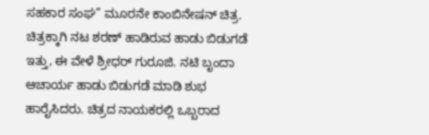ಸಹಕಾರ ಸಂಘ” ಮೂರನೇ ಕಾಂಬಿನೇಷನ್ ಚಿತ್ರ.
ಚಿತ್ರಕ್ಕಾಗಿ ನಟ ಶರಣ್ ಹಾಡಿರುವ ಹಾಡು ಬಿಡುಗಡೆ ಇತ್ತು, ಈ ವೇಳೆ ಶ್ರೀಧರ್ ಗುರೂಜಿ. ನಟಿ ಬೃಂದಾ ಆಚಾರ್ಯ ಹಾಡು ಬಿಡುಗಡೆ ಮಾಡಿ ಶುಭ ಹಾರೈಸಿದರು. ಚಿತ್ರದ ನಾಯಕರಲ್ಲಿ ಒಬ್ಬರಾದ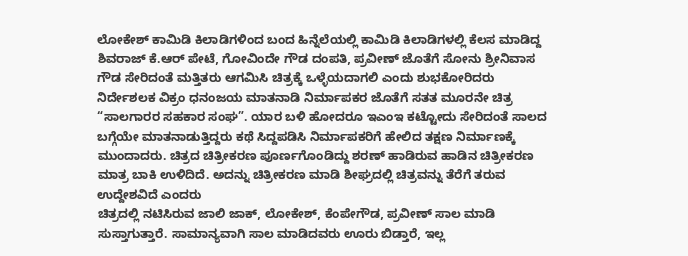ಲೋಕೇಶ್ ಕಾಮಿಡಿ ಕಿಲಾಡಿಗಳಿಂದ ಬಂದ ಹಿನ್ನೆಲೆಯಲ್ಲಿ ಕಾಮಿಡಿ ಕಿಲಾಡಿಗಳಲ್ಲಿ ಕೆಲಸ ಮಾಡಿದ್ದ ಶಿವರಾಜ್ ಕೆ.ಆರ್ ಪೇಟೆ, ಗೋವಿಂದೇ ಗೌಡ ದಂಪತಿ, ಪ್ರವೀಣ್ ಜೊತೆಗೆ ಸೋನು ಶ್ರೀನಿವಾಸ ಗೌಡ ಸೇರಿದಂತೆ ಮತ್ತಿತರು ಆಗಮಿಸಿ ಚಿತ್ರಕ್ಕೆ ಒಳ್ಳೆಯದಾಗಲಿ ಎಂದು ಶುಭಕೋರಿದರು
ನಿರ್ದೇಶಲಕ ವಿಕ್ರಂ ಧನಂಜಯ ಮಾತನಾಡಿ ನಿರ್ಮಾಪಕರ ಜೊತೆಗೆ ಸತತ ಮೂರನೇ ಚಿತ್ರ “ಸಾಲಗಾರರ ಸಹಕಾರ ಸಂಘ”. ಯಾರ ಬಳಿ ಹೋದರೂ ಇಎಂಇ ಕಟ್ಟೋದು ಸೇರಿದಂತೆ ಸಾಲದ ಬಗ್ಗೆಯೇ ಮಾತನಾಡುತ್ತಿದ್ದರು ಕಥೆ ಸಿದ್ದಪಡಿಸಿ ನಿರ್ಮಾಪಕರಿಗೆ ಹೇಲಿದ ತಕ್ಷಣ ನಿರ್ಮಾಣಕ್ಕೆ ಮುಂದಾದರು. ಚಿತ್ರದ ಚಿತ್ರೀಕರಣ ಪೂರ್ಣಗೊಂಡಿದ್ದು ಶರಣ್ ಹಾಡಿರುವ ಹಾಡಿನ ಚಿತ್ರೀಕರಣ ಮಾತ್ರ ಬಾಕಿ ಉಳಿದಿದೆ. ಅದನ್ನು ಚಿತ್ರೀಕರಣ ಮಾಡಿ ಶೀಘ್ರದಲ್ಲಿ ಚಿತ್ರವನ್ನು ತೆರೆಗೆ ತರುವ ಉದ್ದೇಶವಿದೆ ಎಂದರು
ಚಿತ್ರದಲ್ಲಿ ನಟಿಸಿರುವ ಜಾಲಿ ಜಾಕ್, ಲೋಕೇಶ್, ಕೆಂಪೇಗೌಡ, ಪ್ರವೀಣ್ ಸಾಲ ಮಾಡಿ ಸುಸ್ತಾಗುತ್ತಾರೆ. ಸಾಮಾನ್ಯವಾಗಿ ಸಾಲ ಮಾಡಿದವರು ಊರು ಬಿಡ್ತಾರೆ, ಇಲ್ಲ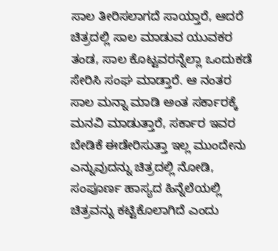ಸಾಲ ತೀರಿಸಲಾಗದೆ ಸಾಯ್ತಾರೆ, ಆದರೆ ಚಿತ್ರದಲ್ಲಿ ಸಾಲ ಮಾಡುವ ಯುವಕರ ತಂಡ, ಸಾಲ ಕೊಟ್ಟವರನ್ನೆಲ್ಲಾ ಒಂದುಕಡೆ ಸೇರಿಸಿ ಸಂಘ ಮಾಡ್ತಾರೆ. ಆ ನಂತರ ಸಾಲ ಮನ್ನಾ ಮಾಡಿ ಅಂತ ಸರ್ಕಾರಕ್ಕೆ ಮನವಿ ಮಾಡುತ್ತಾರೆ, ಸರ್ಕಾರ ಇವರ ಬೇಡಿಕೆ ಈಡೇರಿಸುತ್ತಾ ಇಲ್ಲ ಮುಂದೇನು ಎನ್ನುವುದನ್ನು ಚಿತ್ರದಲ್ಲಿ ನೋಡಿ, ಸಂಪೂರ್ಣ ಹಾಸ್ಯದ ಹಿನ್ನೆಲೆಯಲ್ಲಿ ಚಿತ್ರವನ್ನು ಕಟ್ಟಿಕೊಲಾಗಿದೆ ಎಂದು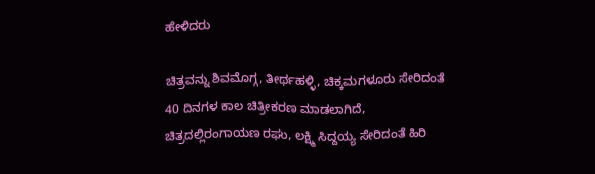ಹೇಳಿದರು

ಚಿತ್ರವನ್ನು ಶಿವಮೊಗ್ಗ, ತೀರ್ಥಹಳ್ಳಿ, ಚಿಕ್ಕಮಗಳೂರು ಸೇರಿದಂತೆ 40 ದಿನಗಳ ಕಾಲ ಚಿತ್ರೀಕರಣ ಮಾಡಲಾಗಿದೆ, ಚಿತ್ರದಲ್ಲಿರಂಗಾಯಣ ರಘು, ಲಕ್ಷ್ಮಿ ಸಿದ್ದಯ್ಯ ಸೇರಿದಂತೆ ಹಿರಿ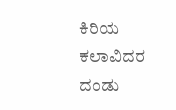ಕಿರಿಯ ಕಲಾವಿದರ ದಂಡು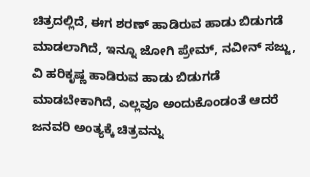ಚಿತ್ರದಲ್ಲಿದೆ, ಈಗ ಶರಣ್ ಹಾಡಿರುವ ಹಾಡು ಬಿಡುಗಡೆ ಮಾಡಲಾಗಿದೆ, ಇನ್ನೂ ಜೋಗಿ ಪ್ರೇಮ್, ನವೀನ್ ಸಜ್ಜು, ವಿ ಹರಿಕೃಷ್ಣ ಹಾಡಿರುವ ಹಾಡು ಬಿಡುಗಡೆ ಮಾಡಬೇಕಾಗಿದೆ, ಎಲ್ಲವೂ ಅಂದುಕೊಂಡಂತೆ ಆದರೆ ಜನವರಿ ಅಂತ್ಯಕ್ಕೆ ಚಿತ್ರವನ್ನು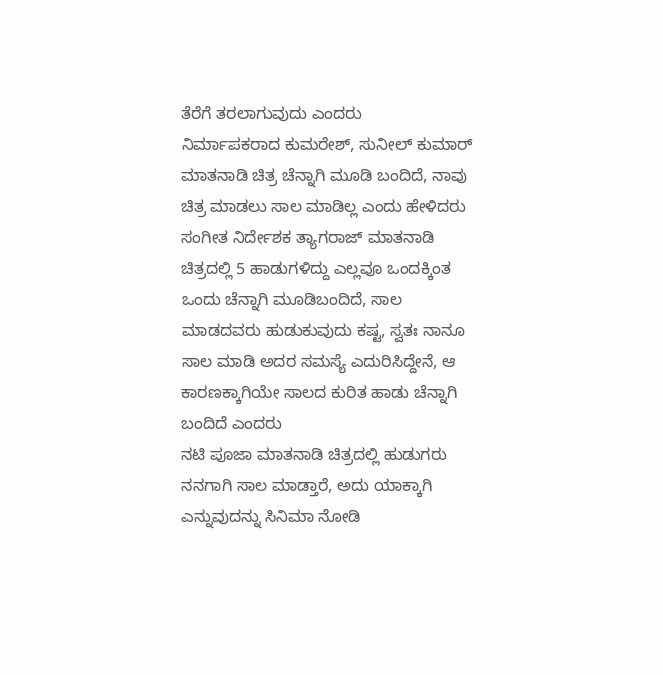ತೆರೆಗೆ ತರಲಾಗುವುದು ಎಂದರು
ನಿರ್ಮಾಪಕರಾದ ಕುಮರೇಶ್, ಸುನೀಲ್ ಕುಮಾರ್ ಮಾತನಾಡಿ ಚಿತ್ರ ಚೆನ್ನಾಗಿ ಮೂಡಿ ಬಂದಿದೆ, ನಾವು ಚಿತ್ರ ಮಾಡಲು ಸಾಲ ಮಾಡಿಲ್ಲ ಎಂದು ಹೇಳಿದರು
ಸಂಗೀತ ನಿರ್ದೇಶಕ ತ್ಯಾಗರಾಜ್ ಮಾತನಾಡಿ ಚಿತ್ರದಲ್ಲಿ 5 ಹಾಡುಗಳಿದ್ದು ಎಲ್ಲವೂ ಒಂದಕ್ಕಿಂತ ಒಂದು ಚೆನ್ನಾಗಿ ಮೂಡಿಬಂದಿದೆ, ಸಾಲ ಮಾಡದವರು ಹುಡುಕುವುದು ಕಷ್ಟ, ಸ್ವತಃ ನಾನೂ ಸಾಲ ಮಾಡಿ ಅದರ ಸಮಸ್ಯೆ ಎದುರಿಸಿದ್ದೇನೆ, ಆ ಕಾರಣಕ್ಕಾಗಿಯೇ ಸಾಲದ ಕುರಿತ ಹಾಡು ಚೆನ್ನಾಗಿ ಬಂದಿದೆ ಎಂದರು
ನಟಿ ಪೂಜಾ ಮಾತನಾಡಿ ಚಿತ್ರದಲ್ಲಿ ಹುಡುಗರು ನನಗಾಗಿ ಸಾಲ ಮಾಡ್ತಾರೆ, ಅದು ಯಾಕ್ಕಾಗಿ ಎನ್ನುವುದನ್ನು ಸಿನಿಮಾ ನೋಡಿ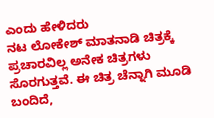ಎಂದು ಹೇಳಿದರು
ನಟ ಲೋಕೇಶ್ ಮಾತನಾಡಿ ಚಿತ್ರಕ್ಕೆ ಪ್ರಚಾರವಿಲ್ಲ ಅನೇಕ ಚಿತ್ರಗಳು ಸೊರಗುತ್ತವೆ. ಈ ಚಿತ್ರ ಚೆನ್ನಾಗಿ ಮೂಡಿ ಬಂದಿದೆ,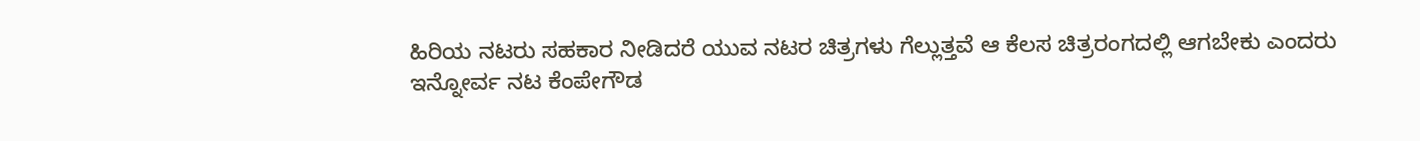ಹಿರಿಯ ನಟರು ಸಹಕಾರ ನೀಡಿದರೆ ಯುವ ನಟರ ಚಿತ್ರಗಳು ಗೆಲ್ಲುತ್ತವೆ ಆ ಕೆಲಸ ಚಿತ್ರರಂಗದಲ್ಲಿ ಆಗಬೇಕು ಎಂದರು
ಇನ್ನೋರ್ವ ನಟ ಕೆಂಪೇಗೌಡ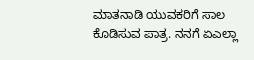ಮಾತನಾಡಿ ಯುವಕರಿಗೆ ಸಾಲ ಕೊಡಿಸುವ ಪಾತ್ರ. ನನಗೆ ಏಎಲ್ಲಾ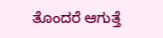ತೊಂದರೆ ಆಗುತ್ತೆ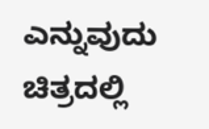ಎನ್ನುವುದು ಚಿತ್ರದಲ್ಲಿ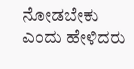ನೋಡಬೇಕು ಎಂದು ಹೇಳಿದರು